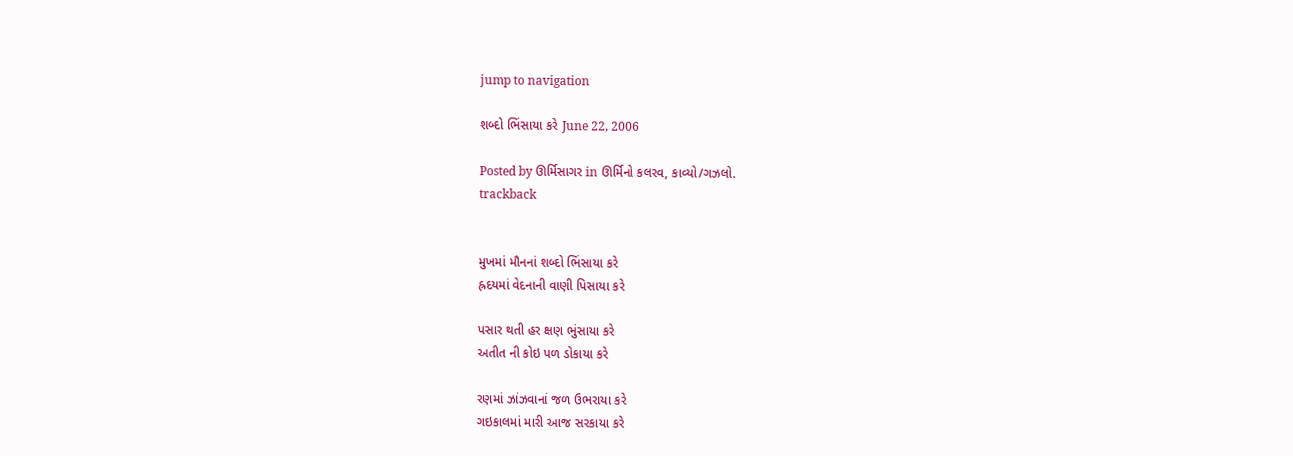jump to navigation

શબ્દો ભિંસાયા કરે June 22, 2006

Posted by ઊર્મિસાગર in ઊર્મિનો કલરવ, કાવ્યો/ગઝલો.
trackback


મુખમાં મૌનનાં શબ્દો ભિંસાયા કરે
હ્રદયમાં વેદનાની વાણી પિસાયા કરે

પસાર થતી હર ક્ષણ ભુંસાયા કરે
અતીત ની કોઇ પળ ડોકાયા કરે

રણમાં ઝાંઝવાનાં જળ ઉભરાયા કરે
ગઇકાલમાં મારી આજ સરકાયા કરે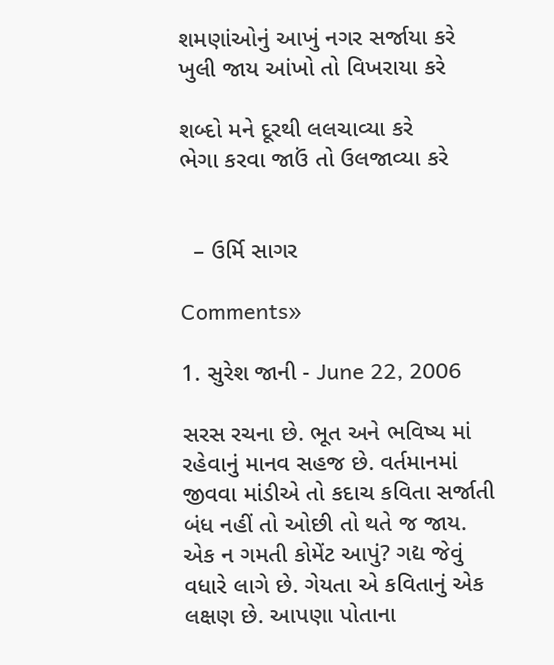શમણાંઓનું આખું નગર સર્જાયા કરે
ખુલી જાય આંખો તો વિખરાયા કરે

શબ્દો મને દૂરથી લલચાવ્યા કરે
ભેગા કરવા જાઉં તો ઉલજાવ્યા કરે


  – ઉર્મિ સાગર

Comments»

1. સુરેશ જાની - June 22, 2006

સરસ રચના છે. ભૂત અને ભવિષ્ય માં રહેવાનું માનવ સહજ છે. વર્તમાનમાં જીવવા માંડીએ તો કદાચ કવિતા સર્જાતી બંધ નહીં તો ઓછી તો થતે જ જાય.
એક ન ગમતી કોમેંટ આપું? ગદ્ય જેવું વધારે લાગે છે. ગેયતા એ કવિતાનું એક લક્ષણ છે. આપણા પોતાના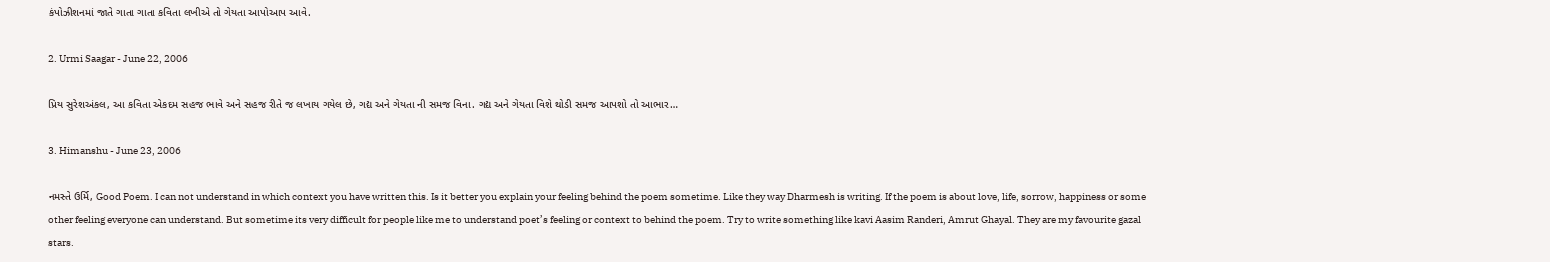કંપોઝીશનમાં જાતે ગાતા ગાતા કવિતા લખીએ તો ગેયતા આપોઆપ આવે.

2. Urmi Saagar - June 22, 2006

પ્રિય સુરેશઅંકલ, આ કવિતા એકદમ સહજ ભાવે અને સહજ રીતે જ લખાય ગયેલ છે, ગદ્ય અને ગેયતા ની સમજ વિના. ગદ્ય અને ગેયતા વિશે થોડી સમજ આપશો તો આભાર…

3. Himanshu - June 23, 2006

નમસ્તે ઉર્મિ, Good Poem. I can not understand in which context you have written this. Is it better you explain your feeling behind the poem sometime. Like they way Dharmesh is writing. If the poem is about love, life, sorrow, happiness or some other feeling everyone can understand. But sometime its very difficult for people like me to understand poet’s feeling or context to behind the poem. Try to write something like kavi Aasim Randeri, Amrut Ghayal. They are my favourite gazal stars.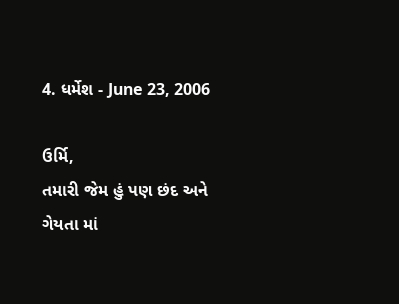4. ધર્મેશ - June 23, 2006

ઉર્મિ,
તમારી જેમ હું પણ છંદ અને ગેયતા માં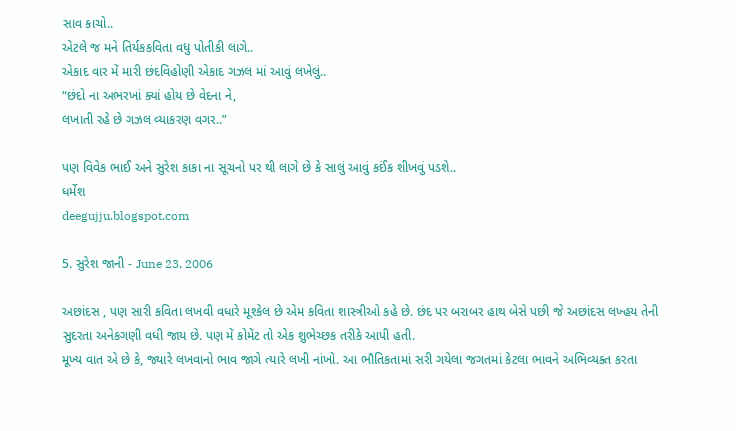સાવ કાચો..
એટલે જ મને તિર્યકકવિતા વધુ પોતીકી લાગે..
એકાદ વાર મેં મારી છંદવિહોણી એકાદ ગઝલ માં આવું લખેલું..
“છંદો ના અભરખાં ક્યાં હોય છે વેદના ને,
લખાતી રહે છે ગઝલ વ્યાકરણ વગર..”

પણ વિવેક ભાઈ અને સુરેશ કાકા ના સૂચનો પર થી લાગે છે કે સાલું આવું કઈંક શીખવું પડશે..
ધર્મેશ
deegujju.blogspot.com

5. સુરેશ જાની - June 23, 2006

અછાંદસ , પણ સારી કવિતા લખવી વધારે મૂશ્કેલ છે એમ કવિતા શાસ્ત્રીઓ કહે છે. છંદ પર બરાબર હાથ બેસે પછી જે અછાંદસ લખ્હય તેની સુદરતા અનેકગણી વધી જાય છે. પણ મેં કોમેંટ તો એક શુભેચ્છક તરીકે આપી હતી.
મૂખ્ય વાત એ છે કે, જ્યારે લખવાનો ભાવ જાગે ત્યારે લખી નાંખો. આ ભૌતિકતામાં સરી ગયેલા જગતમાં કેટલા ભાવને અભિવ્યક્ત કરતા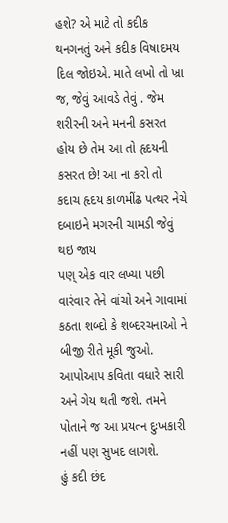હશે? એ માટે તો કદીક થનગનતું અને કદીક વિષાદમય દિલ જોઇએ. માતે લખો તો ખ્રા જ, જેવું આવડે તેવું . જેમ શરીરની અને મનની કસરત હોય છે તેમ આ તો હૃદયની કસરત છે! આ ના કરો તો કદાચ હૃદય કાળમીંઢ પત્થર નેચે દબાઇને મગરની ચામડી જેવું થઇ જાય
પણ્ એક વાર લખ્યા પછી વારંવાર તેને વાંચો અને ગાવામાં કઠતા શબ્દો કે શબ્દરચનાઓ ને બીજી રીતે મૂકી જુઓ. આપોઆપ કવિતા વધારે સારી અને ગેય થતી જશે. તમને પોતાને જ આ પ્રયત્ન દુઃખકારી નહીં પણ સુખદ લાગશે.
હું કદી છંદ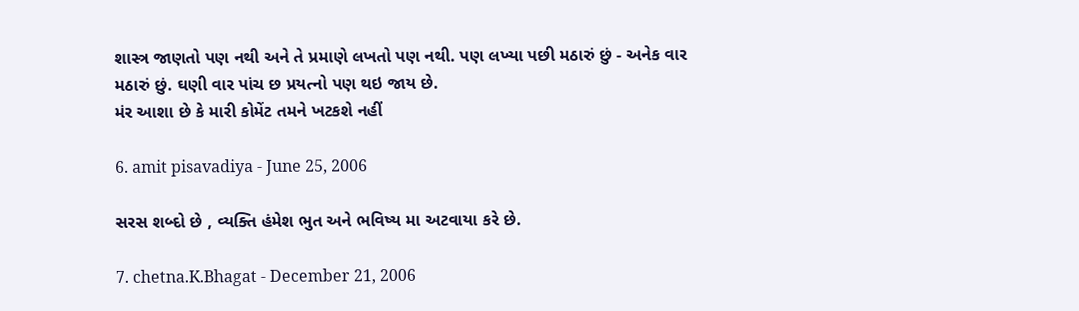શાસ્ત્ર જાણતો પણ નથી અને તે પ્રમાણે લખતો પણ નથી. પણ લખ્યા પછી મઠારું છું - અનેક વાર મઠારું છું. ઘણી વાર પાંચ છ પ્રયત્નો પણ થઇ જાય છે.
મંર આશા છે કે મારી કોમેંટ તમને ખટકશે નહીં

6. amit pisavadiya - June 25, 2006

સરસ શબ્દો છે , વ્યક્તિ હંમેશ ભુત અને ભવિષ્ય મા અટવાયા કરે છે.

7. chetna.K.Bhagat - December 21, 2006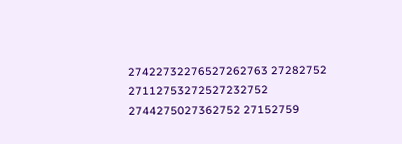27422732276527262763 27282752 27112753272527232752 2744275027362752 27152759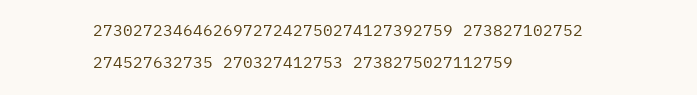273027234646269727242750274127392759 273827102752 274527632735 270327412753 2738275027112759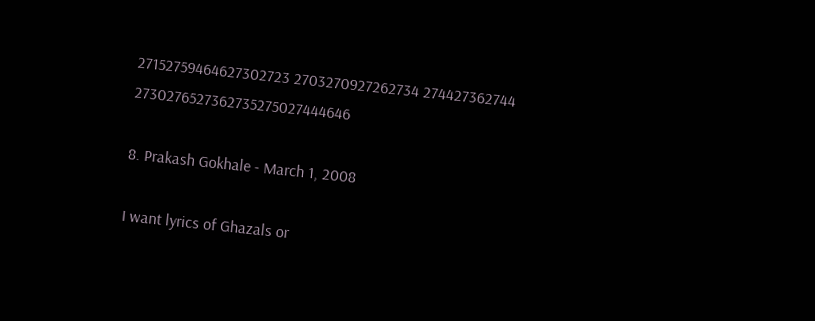27152759464627302723 2703270927262734 274427362744 2730276527362735275027444646

8. Prakash Gokhale - March 1, 2008

I want lyrics of Ghazals or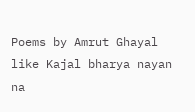Poems by Amrut Ghayal like Kajal bharya nayan na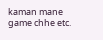kaman mane game chhe etc.